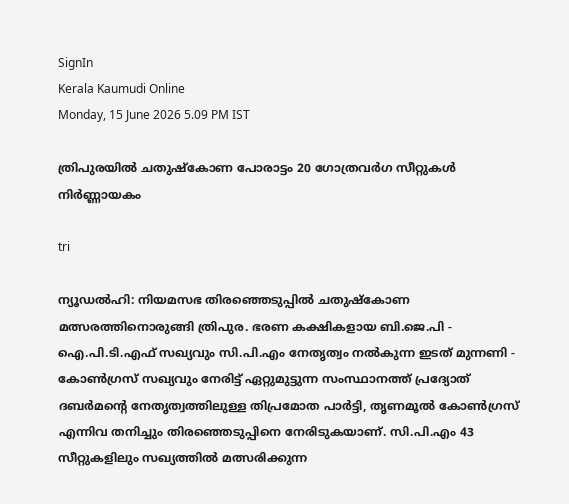SignIn
Kerala Kaumudi Online
Monday, 15 June 2026 5.09 PM IST

ത്രിപുരയിൽ ചതുഷ്കോണ പോരാട്ടം 20 ഗോത്രവർഗ സീറ്റുകൾ നിർണ്ണായകം

tri

ന്യൂഡൽഹി: നിയമസഭ തിരഞ്ഞെടുപ്പിൽ ചതുഷ്കോണ മത്സരത്തിനൊരുങ്ങി ത്രിപുര. ഭരണ കക്ഷികളായ ബി.ജെ.പി - ഐ.പി.ടി.എഫ് സഖ്യവും സി.പി.എം നേതൃത്വം നൽകുന്ന ഇടത് മുന്നണി - കോൺഗ്രസ് സഖ്യവും നേരിട്ട് ഏറ്റുമുട്ടുന്ന സംസ്ഥാനത്ത് പ്രദ്യോത് ദബർമന്റെ നേതൃത്വത്തിലുള്ള തിപ്രമോത പാർട്ടി, തൃണമൂൽ കോൺഗ്രസ് എന്നിവ തനിച്ചും തിരഞ്ഞെടുപ്പിനെ നേരിടുകയാണ്. സി.പി.എം 43 സീറ്റുകളിലും സഖ്യത്തിൽ മത്സരിക്കുന്ന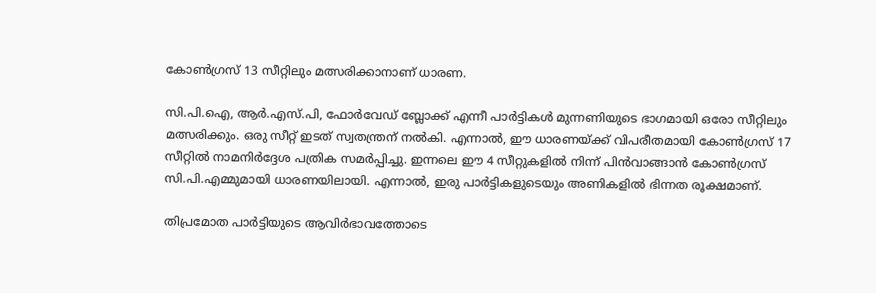കോൺഗ്രസ് 13 സീറ്റിലും മത്സരിക്കാനാണ് ധാരണ.

സി.പി.ഐ, ആർ.എസ്.പി, ഫോർവേഡ് ബ്ലോക്ക് എന്നീ പാർട്ടികൾ മുന്നണിയുടെ ഭാഗമായി ഒരോ സീറ്റിലും മത്സരിക്കും. ഒരു സീറ്റ് ഇടത് സ്വതന്ത്രന് നൽകി. എന്നാൽ, ഈ ധാരണയ്ക്ക് വിപരീതമായി കോൺഗ്രസ് 17 സീറ്റിൽ നാമനിർദ്ദേശ പത്രിക സമർപ്പിച്ചു. ഇന്നലെ ഈ 4 സീറ്റുകളിൽ നിന്ന് പിൻവാങ്ങാൻ കോൺഗ്രസ് സി.പി.എമ്മുമായി ധാരണയിലായി. എന്നാൽ, ഇരു പാർട്ടികളുടെയും അണികളിൽ ഭിന്നത രൂക്ഷമാണ്.

തിപ്രമോത പാർട്ടിയുടെ ആവിർഭാവത്തോടെ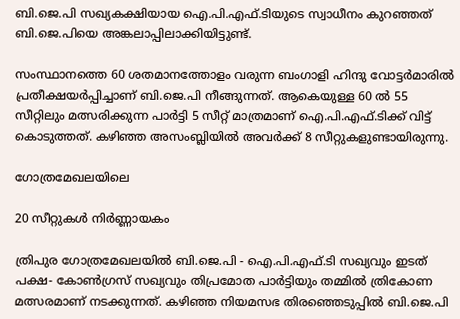ബി.ജെ.പി സഖ്യകക്ഷിയായ ഐ.പി.എഫ്.ടിയുടെ സ്വാധീനം കുറഞ്ഞത് ബി.ജെ.പിയെ അങ്കലാപ്പിലാക്കിയിട്ടുണ്ട്.

സംസ്ഥാനത്തെ 60 ശതമാനത്തോളം വരുന്ന ബംഗാളി ഹിന്ദു വോട്ടർമാരിൽ പ്രതീക്ഷയർപ്പിച്ചാണ് ബി.ജെ.പി നീങ്ങുന്നത്. ആകെയുള്ള 60 ൽ 55 സീറ്റിലും മത്സരിക്കുന്ന പാർട്ടി 5 സീറ്റ് മാത്രമാണ് ഐ.പി.എഫ്.ടിക്ക് വിട്ട് കൊടുത്തത്. കഴിഞ്ഞ അസംബ്ലിയിൽ അവർക്ക് 8 സീറ്റുകളുണ്ടായിരുന്നു.

ഗോത്രമേഖലയിലെ

20 സീറ്റുകൾ നിർണ്ണായകം

ത്രിപുര ഗോത്രമേഖലയിൽ ബി.ജെ.പി - ഐ.പി.എഫ്.ടി സഖ്യവും ഇടത് പക്ഷ- കോൺഗ്രസ് സഖ്യവും തിപ്രമോത പാർട്ടിയും തമ്മിൽ ത്രികോണ മത്സരമാണ് നടക്കുന്നത്. കഴിഞ്ഞ നിയമസഭ തിരഞ്ഞെടുപ്പിൽ ബി.ജെ.പി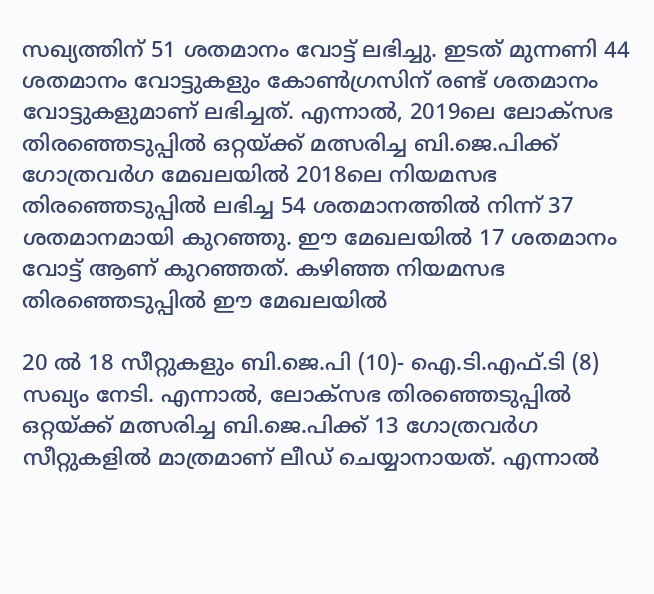സഖ്യത്തിന് 51 ശതമാനം വോട്ട് ലഭിച്ചു. ഇടത് മുന്നണി 44 ശതമാനം വോട്ടുകളും കോൺഗ്രസിന് രണ്ട് ശതമാനം വോട്ടുകളുമാണ് ലഭിച്ചത്. എന്നാൽ, 2019ലെ ലോക‌്സഭ തിരഞ്ഞെടുപ്പിൽ ഒറ്റയ്ക്ക് മത്സരിച്ച ബി.ജെ.പിക്ക് ഗോത്രവർഗ മേഖലയിൽ 2018ലെ നിയമസഭ തിരഞ്ഞെടുപ്പിൽ ലഭിച്ച 54 ശതമാനത്തിൽ നിന്ന് 37 ശതമാനമായി കുറഞ്ഞു. ഈ മേഖലയിൽ 17 ശതമാനം വോട്ട് ആണ് കുറഞ്ഞത്. കഴിഞ്ഞ നിയമസഭ തിരഞ്ഞെടുപ്പിൽ ഈ മേഖലയിൽ

20 ൽ 18 സീറ്റുകളും ബി.ജെ.പി (10)- ഐ.ടി.എഫ്.ടി (8) സഖ്യം നേടി. എന്നാൽ, ലോക‌്സഭ തിരഞ്ഞെടുപ്പിൽ ഒറ്റയ്ക്ക് മത്സരിച്ച ബി.ജെ.പിക്ക് 13 ഗോത്രവർഗ സീറ്റുകളിൽ മാത്രമാണ് ലീഡ് ചെയ്യാനായത്. എന്നാൽ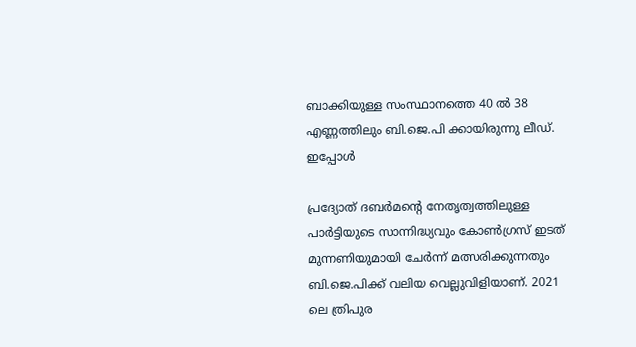ബാക്കിയുള്ള സംസ്ഥാനത്തെ 40 ൽ 38 എണ്ണത്തിലും ബി.ജെ.പി ക്കായിരുന്നു ലീഡ്. ഇപ്പോൾ

പ്രദ്യോത് ദബർമന്റെ നേതൃത്വത്തിലുള്ള പാർട്ടിയുടെ സാന്നിദ്ധ്യവും കോൺഗ്രസ് ഇടത് മുന്നണിയുമായി ചേർന്ന് മത്സരിക്കുന്നതും ബി.ജെ.പിക്ക് വലിയ വെല്ലുവിളിയാണ്. 2021 ലെ ത്രിപുര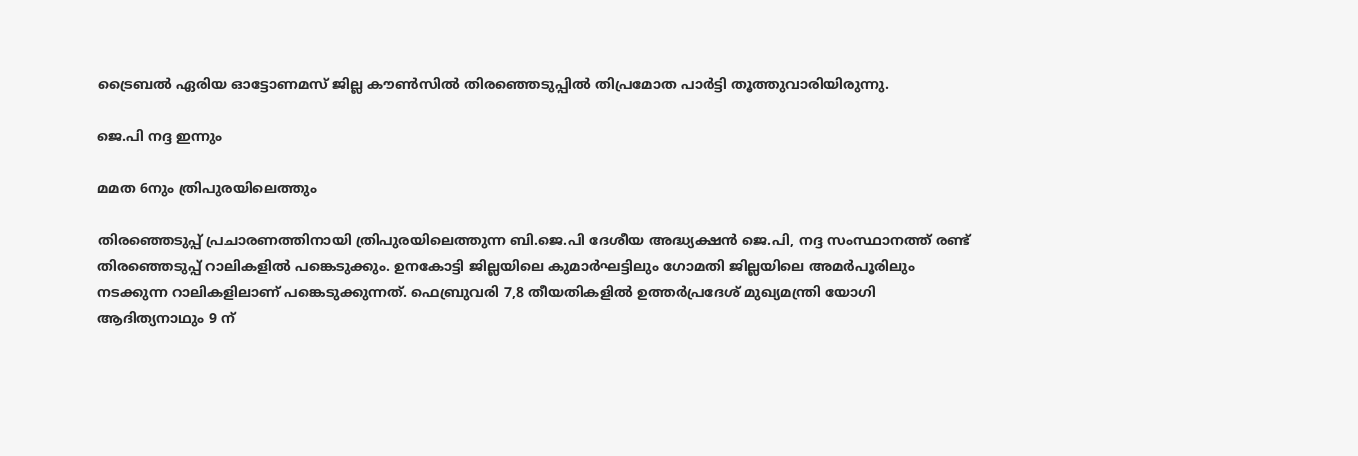ട്രൈബൽ ഏരിയ ഓട്ടോണമസ് ജില്ല കൗൺസിൽ തിരഞ്ഞെടുപ്പിൽ തിപ്രമോത പാർട്ടി തൂത്തുവാരിയിരുന്നു.

ജെ.പി നദ്ദ ഇന്നും

മമത 6നും ത്രിപുരയിലെത്തും

തിരഞ്ഞെടുപ്പ് പ്രചാരണത്തിനായി ത്രിപുരയിലെത്തുന്ന ബി.ജെ.പി ദേശീയ അദ്ധ്യക്ഷൻ ജെ.പി, നദ്ദ സംസ്ഥാനത്ത് രണ്ട് തിരഞ്ഞെടുപ്പ് റാലികളിൽ പങ്കെടുക്കും. ഉനകോട്ടി ജില്ലയിലെ കുമാർഘട്ടിലും ഗോമതി ജില്ലയിലെ അമർപൂരിലും നടക്കുന്ന റാലികളിലാണ് പങ്കെടുക്കുന്നത്. ഫെബ്രുവരി 7,8 തീയതികളിൽ ഉത്തർപ്രദേശ് മുഖ്യമന്ത്രി യോഗി ആദിത്യനാഥും 9 ന്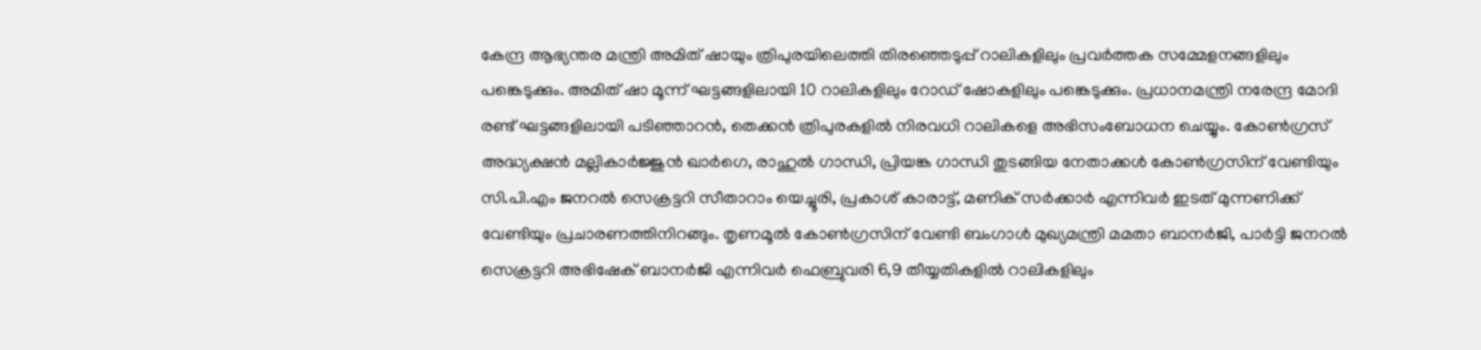കേന്ദ്ര ആഭ്യന്തര മന്ത്രി അമിത് ഷായും ത്രിപുരയിലെത്തി തിരഞ്ഞെടുപ്പ് റാലികളിലും പ്രവർത്തക സമ്മേളനങ്ങളിലും പങ്കെടുക്കും. അമിത് ഷാ മൂന്ന് ഘട്ടങ്ങളിലായി 10 റാലികളിലും റോഡ് ഷോകളിലും പങ്കെടുക്കും. പ്രധാനമന്ത്രി നരേന്ദ്ര മോദി രണ്ട് ഘട്ടങ്ങളിലായി പടിഞ്ഞാറൻ, തെക്കൻ ത്രിപുരകളിൽ നിരവധി റാലികളെ അഭിസംബോധന ചെയ്യും. കോൺഗ്രസ് അദ്ധ്യക്ഷൻ മല്ലികാർജ്ജുൻ ഖാർഗെ, രാഹുൽ ഗാന്ധി, പ്രിയങ്ക ഗാന്ധി തുടങ്ങിയ നേതാക്കൾ കോൺഗ്രസിന് വേണ്ടിയും സി.പി.എം ജനറൽ സെക്രട്ടറി സീതാറാം യെച്ചൂരി, പ്രകാശ് കാരാട്ട്, മണിക് സർക്കാർ എന്നിവർ ഇടത് മുന്നണിക്ക് വേണ്ടിയും പ്രചാരണത്തിനിറങ്ങും. തൃണമൂൽ കോൺഗ്രസിന് വേണ്ടി ബംഗാൾ മുഖ്യമന്ത്രി മമതാ ബാനർജി, പാർട്ടി ജനറൽ സെക്രട്ടറി അഭിഷേക് ബാനർജി എന്നിവർ ഫെബ്രുവരി 6,9 തീയ്യതികളിൽ റാലികളിലും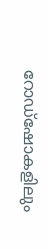റോഡ്ഷോകളിലും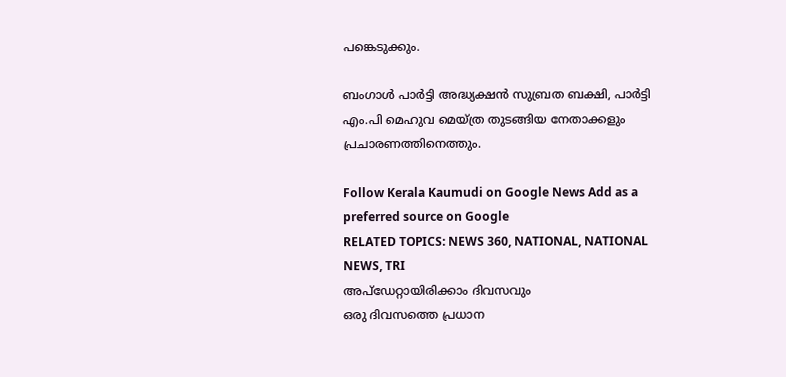പങ്കെടുക്കും.

ബംഗാൾ പാർട്ടി അദ്ധ്യക്ഷൻ സുബ്രത ബക്ഷി, പാർട്ടി എം.പി മെഹുവ മെയ്ത്ര തുടങ്ങിയ നേതാക്കളും പ്രചാരണത്തിനെത്തും.

Follow Kerala Kaumudi on Google News Add as a preferred source on Google
RELATED TOPICS: NEWS 360, NATIONAL, NATIONAL NEWS, TRI
അപ്ഡേറ്റായിരിക്കാം ദിവസവും
ഒരു ദിവസത്തെ പ്രധാന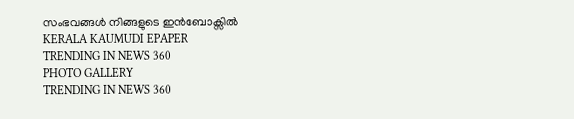സംഭവങ്ങൾ നിങ്ങളുടെ ഇൻബോക്സിൽ
KERALA KAUMUDI EPAPER
TRENDING IN NEWS 360
PHOTO GALLERY
TRENDING IN NEWS 360